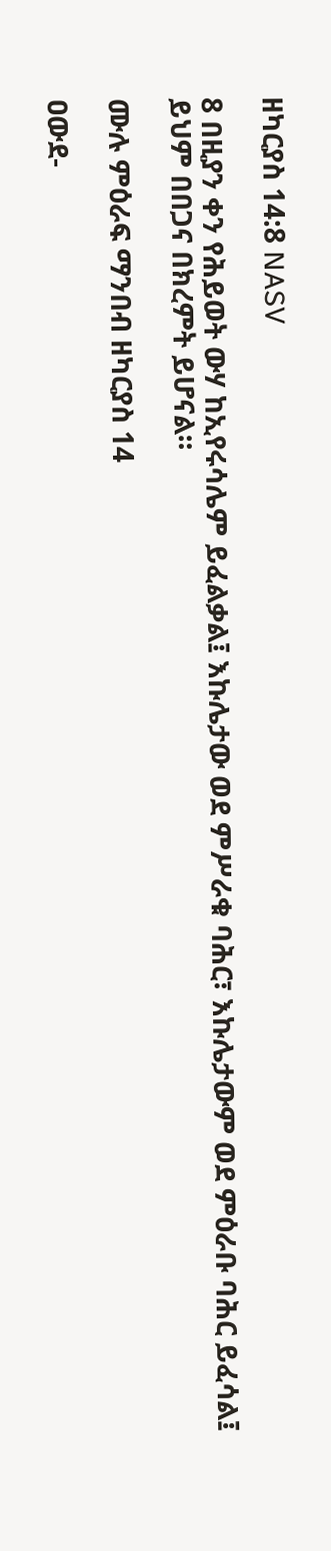ዘካርያስ 14:8 NASV

8 በዚያን ቀን የሕይወት ውሃ ከኢየሩሳሌም ይፈልቃል፤ እኩሌታው ወደ ምሥራቁ ባሕር፣ እኩሌታውም ወደ ምዕራቡ ባሕር ይፈሳል፤ ይህም በበጋና በክረምት ይሆናል።

ሙሉ ምዕራፍ ማንበብ ዘካርያስ 14

ዐውደ-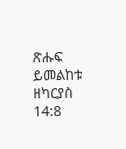ጽሑፍ ይመልከቱ ዘካርያስ 14:8